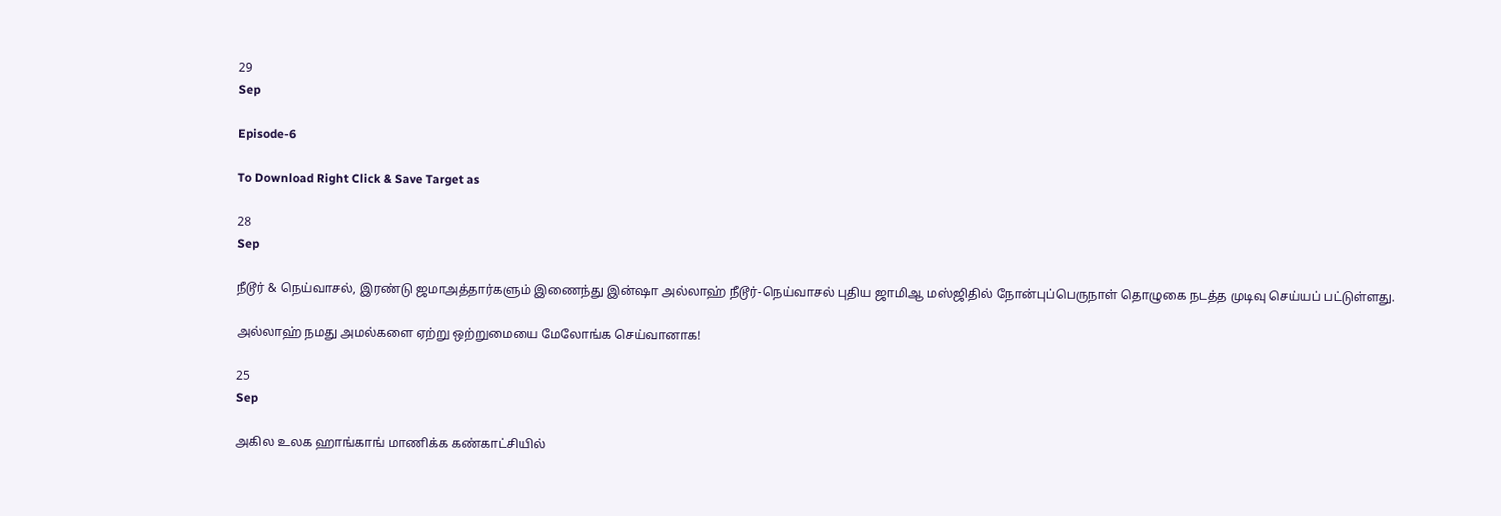29
Sep

Episode-6

To Download Right Click & Save Target as

28
Sep

நீடூர் & நெய்வாசல், இரண்டு ஜமாஅத்தார்களும் இணைந்து இன்ஷா அல்லாஹ் நீடூர்-நெய்வாசல் புதிய ஜாமிஆ மஸ்ஜிதில் நோன்புப்பெருநாள் தொழுகை நடத்த முடிவு செய்யப் பட்டுள்ளது.

அல்லாஹ் நமது அமல்களை ஏற்று ஒற்றுமையை மேலோங்க செய்வானாக!

25
Sep

அகில உலக ஹாங்காங் மாணிக்க கண்காட்சியில்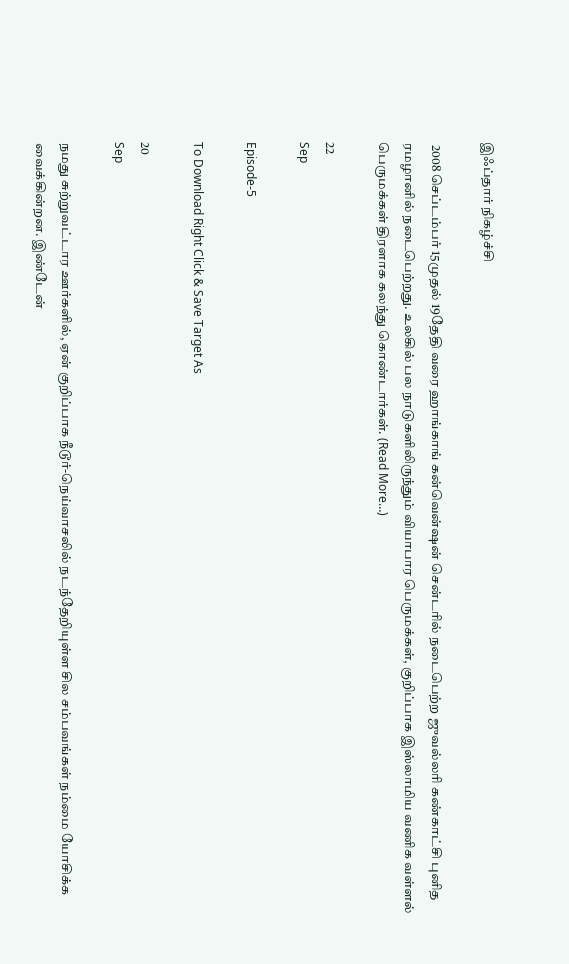இஃப்தார் நிகழ்ச்சி

 2008 செப்டம்பர் 15முதல் 19தேதி வரை ஹாங்காங் கன்வென்ஷன் சென்டரில் நடைபெற்ற ஜுவல்லரி கண்காட்சி புனித ரமழானில் நடைபெற்றது. உலகில் பல நாடுகளிலிருந்தும் வியாபார பெருமக்கள், குறிப்பாக இஸ்லாமிய வணிக வள்ளல் பெருமக்கள் திரளாக கலந்து கொண்டார்கள். (Read More…)

22
Sep

Episode-5

To Download Right Click & Save Target As

20
Sep

நமது சுற்றுவட்டார ஊர்களில், ஏன் குறிப்பாக நீடூர்-நெய்வாசலில் நடந்தேறியுள்ள சில சம்பவங்கள் நம்மை யோசிக்க வைக்கின்றன. இண்டேன்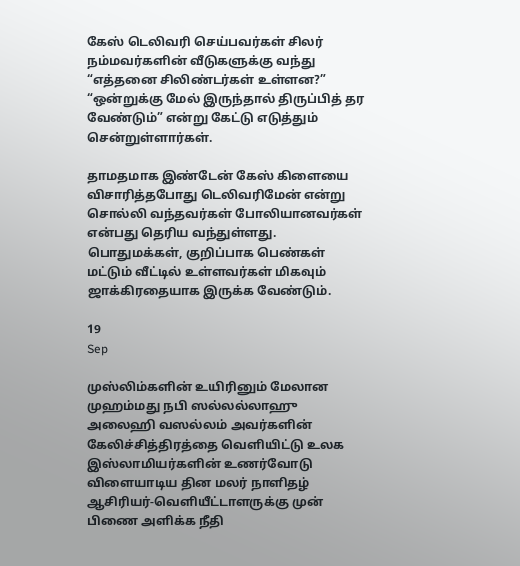கேஸ் டெலிவரி செய்பவர்கள் சிலர் நம்மவர்களின் வீடுகளுக்கு வந்து “எத்தனை சிலிண்டர்கள் உள்ளன?” “ஒன்றுக்கு மேல் இருந்தால் திருப்பித் தர வேண்டும்” என்று கேட்டு எடுத்தும் சென்றுள்ளார்கள்.

தாமதமாக இண்டேன் கேஸ் கிளையை விசாரித்தபோது டெலிவரிமேன் என்று சொல்லி வந்தவர்கள் போலியானவர்கள் என்பது தெரிய வந்துள்ளது. பொதுமக்கள், குறிப்பாக பெண்கள் மட்டும் வீட்டில் உள்ளவர்கள் மிகவும் ஜாக்கிரதையாக இருக்க வேண்டும்.

19
Sep

முஸ்லிம்களின் உயிரினும் மேலான முஹம்மது நபி ஸல்லல்லாஹு அலைஹி வஸல்லம் அவர்களின் கேலிச்சித்திரத்தை வெளியிட்டு உலக இஸ்லாமியர்களின் உணர்வோடு விளையாடிய தின மலர் நாளிதழ் ஆசிரியர்-வெளியீட்டாளருக்கு முன் பிணை அளிக்க நீதி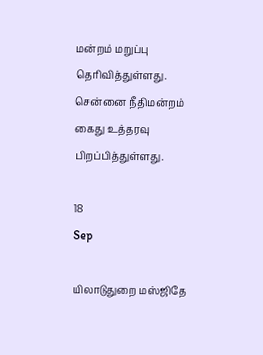மன்றம் மறுப்பு தெரிவித்துள்ளது. சென்னை நீதிமன்றம் கைது உத்தரவு பிறப்பித்துள்ளது.

18
Sep

யிலாடுதுறை மஸ்ஜிதே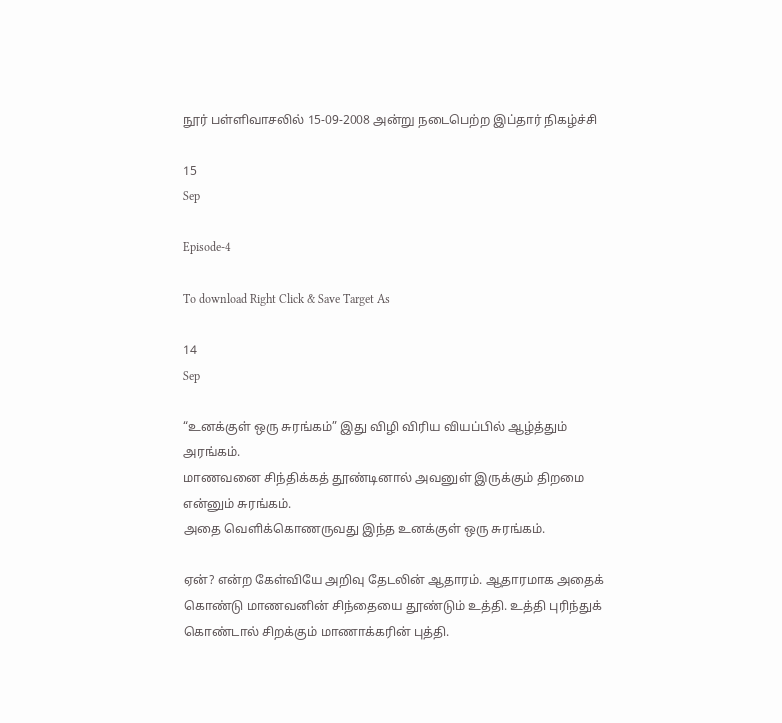நூர் பள்ளிவாசலில் 15-09-2008 அன்று நடைபெற்ற இப்தார் நிகழ்ச்சி

15
Sep

Episode-4

To download Right Click & Save Target As

14
Sep

“உனக்குள் ஒரு சுரங்கம்” இது விழி விரிய வியப்பில் ஆழ்த்தும் அரங்கம்.
மாணவனை சிந்திக்கத் தூண்டினால் அவனுள் இருக்கும் திறமை என்னும் சுரங்கம்.
அதை வெளிக்கொணருவது இந்த உனக்குள் ஒரு சுரங்கம்.

ஏன்? என்ற கேள்வியே அறிவு தேடலின் ஆதாரம். ஆதாரமாக அதைக் கொண்டு மாணவனின் சிந்தையை தூண்டும் உத்தி. உத்தி புரிந்துக் கொண்டால் சிறக்கும் மாணாக்கரின் புத்தி.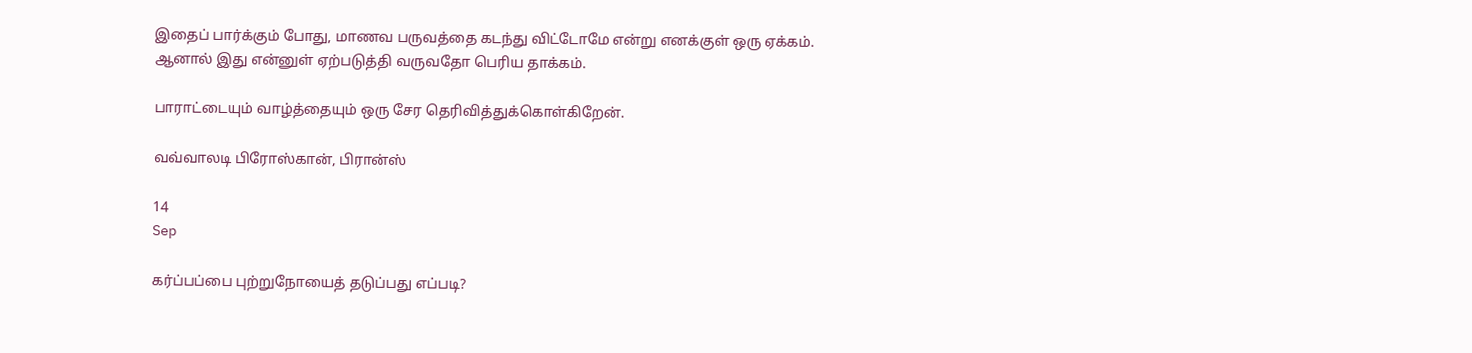இதைப் பார்க்கும் போது, மாணவ பருவத்தை கடந்து விட்டோமே என்று எனக்குள் ஒரு ஏக்கம். ஆனால் இது என்னுள் ஏற்படுத்தி வருவதோ பெரிய தாக்கம்.

பாராட்டையும் வாழ்த்தையும் ஒரு சேர தெரிவித்துக்கொள்கிறேன்.

வவ்வாலடி பிரோஸ்கான், பிரான்ஸ்

14
Sep

கர்ப்பப்பை புற்றுநோயைத் தடுப்பது எப்படி?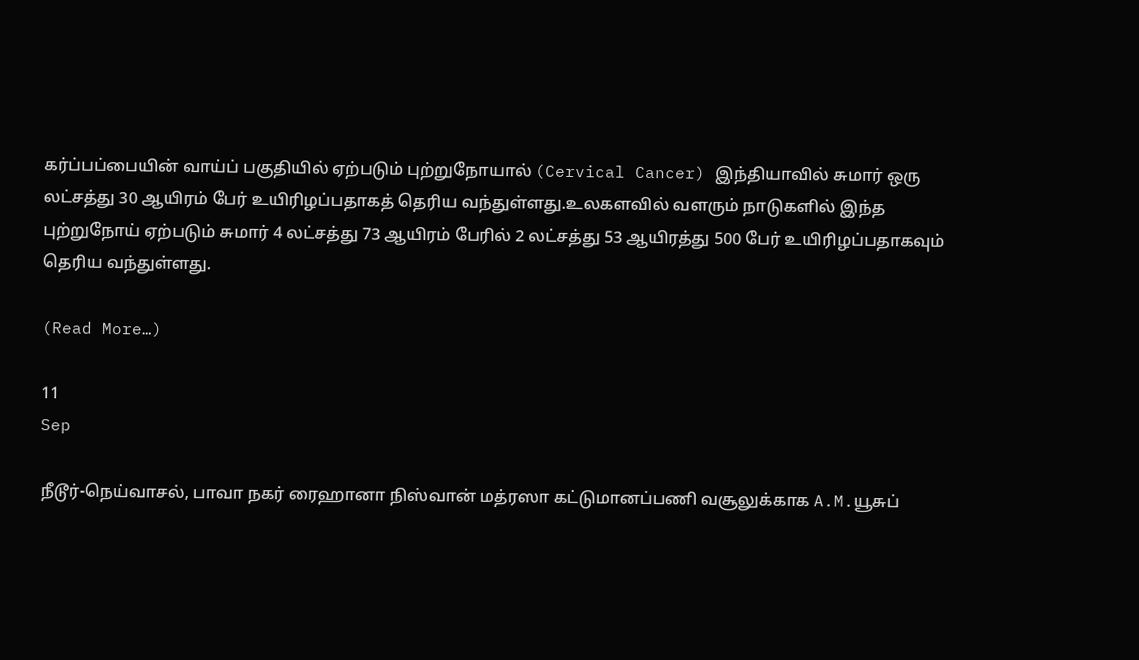கர்ப்பப்பையின் வாய்ப் பகுதியில் ஏற்படும் புற்றுநோயால் (Cervical Cancer) இந்தியாவில் சுமார் ஒரு லட்சத்து 30 ஆயிரம் பேர் உயிரிழப்பதாகத் தெரிய வந்துள்ளது.உலகளவில் வளரும் நாடுகளில் இந்த புற்றுநோய் ஏற்படும் சுமார் 4 லட்சத்து 73 ஆயிரம் பேரில் 2 லட்சத்து 53 ஆயிரத்து 500 பேர் உயிரிழப்பதாகவும் தெரிய வந்துள்ளது.

(Read More…)

11
Sep

நீடூர்-நெய்வாசல், பாவா நகர் ரைஹானா நிஸ்வான் மத்ரஸா கட்டுமானப்பணி வசூலுக்காக A.M.யூசுப்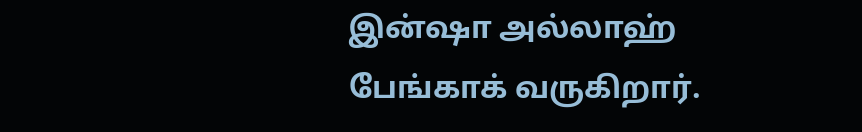இன்ஷா அல்லாஹ் பேங்காக் வருகிறார்.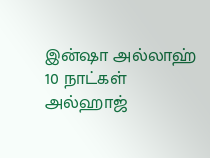இன்ஷா அல்லாஹ் 10 நாட்கள் அல்ஹாஜ்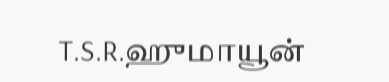T.S.R.ஹுமாயூன்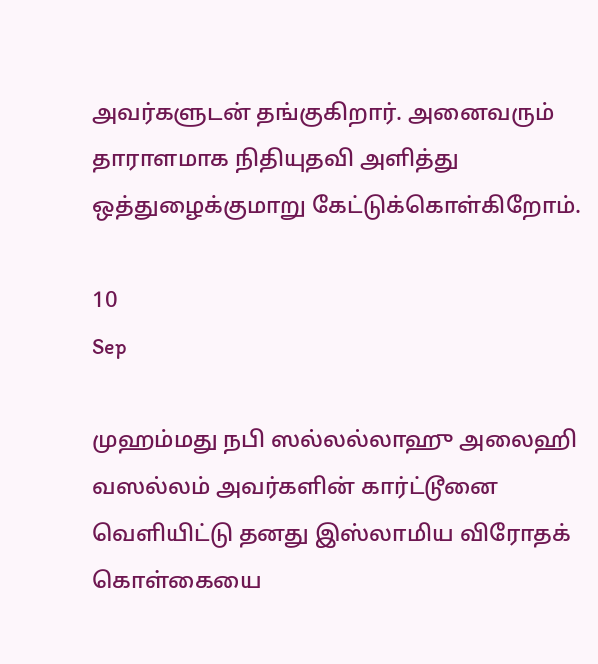அவர்களுடன் தங்குகிறார். அனைவரும் தாராளமாக நிதியுதவி அளித்து ஒத்துழைக்குமாறு கேட்டுக்கொள்கிறோம்.

10
Sep

முஹம்மது நபி ஸல்லல்லாஹு அலைஹி வஸல்லம் அவர்களின் கார்ட்டூனை வெளியிட்டு தனது இஸ்லாமிய விரோதக் கொள்கையை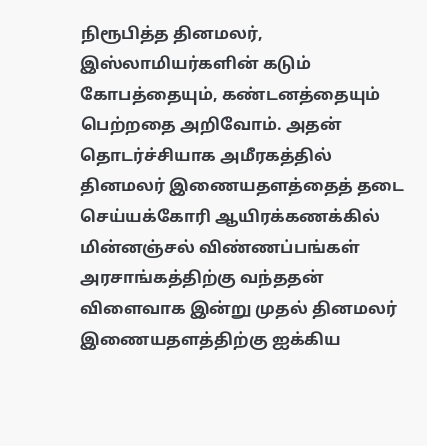நிரூபித்த தினமலர், இஸ்லாமியர்களின் கடும் கோபத்தையும், கண்டனத்தையும் பெற்றதை அறிவோம். அதன் தொடர்ச்சியாக அமீரகத்தில் தினமலர் இணையதளத்தைத் தடை செய்யக்கோரி ஆயிரக்கணக்கில் மின்னஞ்சல் விண்ணப்பங்கள் அரசாங்கத்திற்கு வந்ததன் விளைவாக இன்று முதல் தினமலர் இணையதளத்திற்கு ஐக்கிய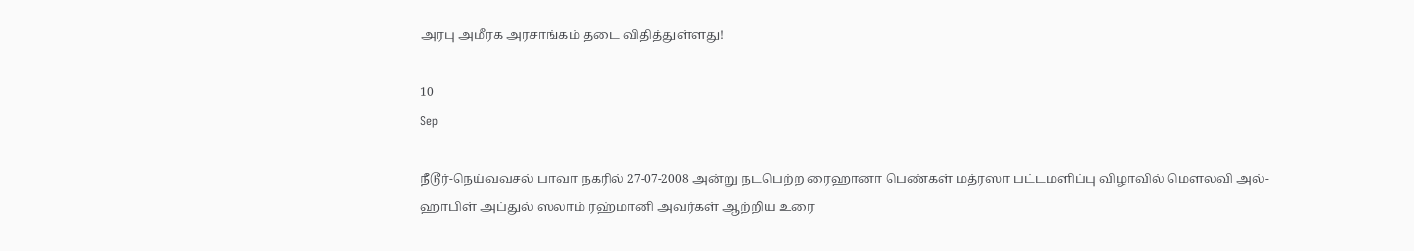அரபு அமீரக அரசாங்கம் தடை விதித்துள்ளது!

10
Sep

நீடூர்-நெய்வவசல் பாவா நகரில் 27-07-2008 அன்று நடபெற்ற ரைஹானா பெண்கள் மத்ரஸா பட்டமளிப்பு விழாவில் மெளலவி அல்-ஹாபிள் அப்துல் ஸலாம் ரஹ்மானி அவர்கள் ஆற்றிய உரை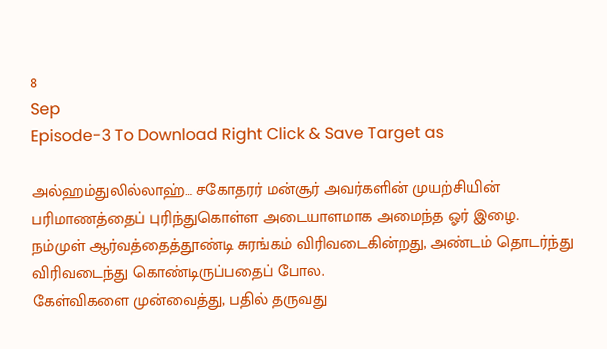8
Sep
Episode-3 To Download Right Click & Save Target as

அல்ஹம்துலில்லாஹ்… சகோதரர் மன்சூர் அவர்களின் முயற்சியின் பரிமாணத்தைப் புரிந்துகொள்ள அடையாளமாக அமைந்த ஓர் இழை.
நம்முள் ஆர்வத்தைத்தூண்டி சுரங்கம் விரிவடைகின்றது, அண்டம் தொடர்ந்து விரிவடைந்து கொண்டிருப்பதைப் போல.
கேள்விகளை முன்வைத்து, பதில் தருவது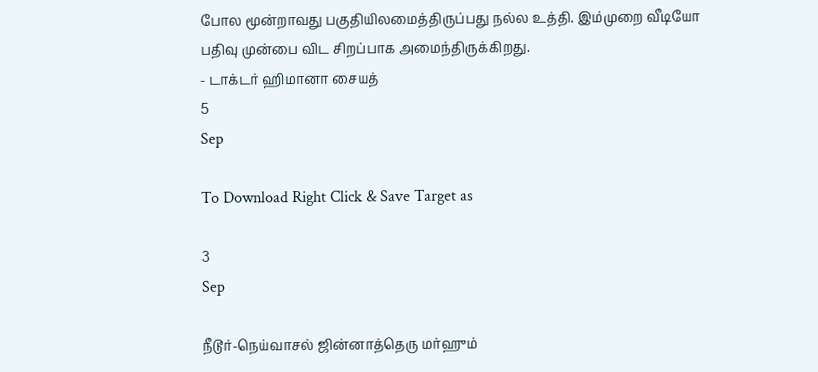போல மூன்றாவது பகுதியிலமைத்திருப்பது நல்ல உத்தி. இம்முறை வீடியோ பதிவு முன்பை விட சிறப்பாக அமைந்திருக்கிறது.
- டாக்டர் ஹிமானா சையத்
5
Sep

To Download Right Click & Save Target as

3
Sep

நீடூர்-நெய்வாசல் ஜின்னாத்தெரு மர்ஹும்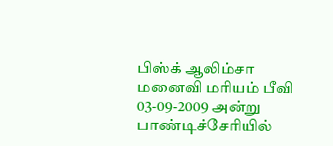பிஸ்க் ஆலிம்சா மனைவி மரியம் பீவி 03-09-2009 அன்று பாண்டிச்சேரியில்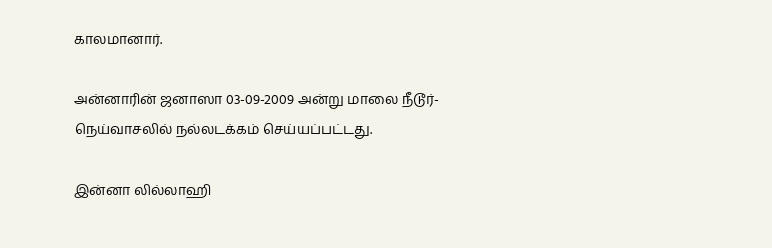காலமானார்.

அன்னாரின் ஜனாஸா 03-09-2009 அன்று மாலை நீடூர்-நெய்வாசலில் நல்லடக்கம் செய்யப்பட்டது.

இன்னா லில்லாஹி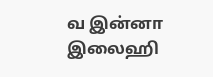வ இன்னா இலைஹி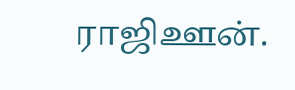ராஜிஊன்.